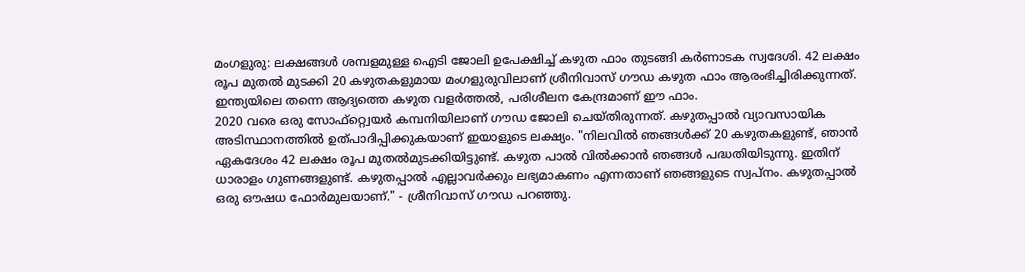മംഗളുരു: ലക്ഷങ്ങൾ ശമ്പളമുള്ള ഐടി ജോലി ഉപേക്ഷിച്ച് കഴുത ഫാം തുടങ്ങി കർണാടക സ്വദേശി. 42 ലക്ഷം രൂപ മുതൽ മുടക്കി 20 കഴുതകളുമായ മംഗളുരുവിലാണ് ശ്രീനിവാസ് ഗൗഡ കഴുത ഫാം ആരംഭിച്ചിരിക്കുന്നത്. ഇന്ത്യയിലെ തന്നെ ആദ്യത്തെ കഴുത വളർത്തൽ, പരിശീലന കേന്ദ്രമാണ് ഈ ഫാം.
2020 വരെ ഒരു സോഫ്റ്റ്വെയർ കമ്പനിയിലാണ് ഗൗഡ ജോലി ചെയ്തിരുന്നത്. കഴുതപ്പാൽ വ്യാവസായിക അടിസ്ഥാനത്തിൽ ഉത്പാദിപ്പിക്കുകയാണ് ഇയാളുടെ ലക്ഷ്യം. "നിലവിൽ ഞങ്ങൾക്ക് 20 കഴുതകളുണ്ട്, ഞാൻ ഏകദേശം 42 ലക്ഷം രൂപ മുതൽമുടക്കിയിട്ടുണ്ട്. കഴുത പാൽ വിൽക്കാൻ ഞങ്ങൾ പദ്ധതിയിടുന്നു. ഇതിന് ധാരാളം ഗുണങ്ങളുണ്ട്. കഴുതപ്പാൽ എല്ലാവർക്കും ലഭ്യമാകണം എന്നതാണ് ഞങ്ങളുടെ സ്വപ്നം. കഴുതപ്പാൽ ഒരു ഔഷധ ഫോർമുലയാണ്." - ശ്രീനിവാസ് ഗൗഡ പറഞ്ഞു.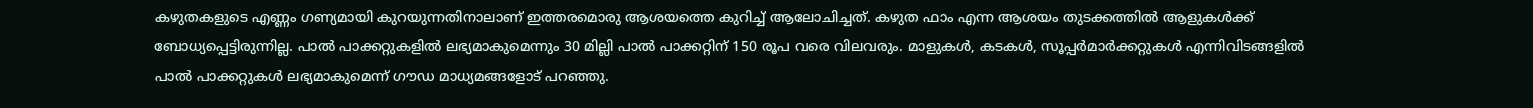കഴുതകളുടെ എണ്ണം ഗണ്യമായി കുറയുന്നതിനാലാണ് ഇത്തരമൊരു ആശയത്തെ കുറിച്ച് ആലോചിച്ചത്. കഴുത ഫാം എന്ന ആശയം തുടക്കത്തിൽ ആളുകൾക്ക് ബോധ്യപ്പെട്ടിരുന്നില്ല. പാൽ പാക്കറ്റുകളിൽ ലഭ്യമാകുമെന്നും 30 മില്ലി പാൽ പാക്കറ്റിന് 150 രൂപ വരെ വിലവരും. മാളുകൾ, കടകൾ, സൂപ്പർമാർക്കറ്റുകൾ എന്നിവിടങ്ങളിൽ പാൽ പാക്കറ്റുകൾ ലഭ്യമാകുമെന്ന് ഗൗഡ മാധ്യമങ്ങളോട് പറഞ്ഞു.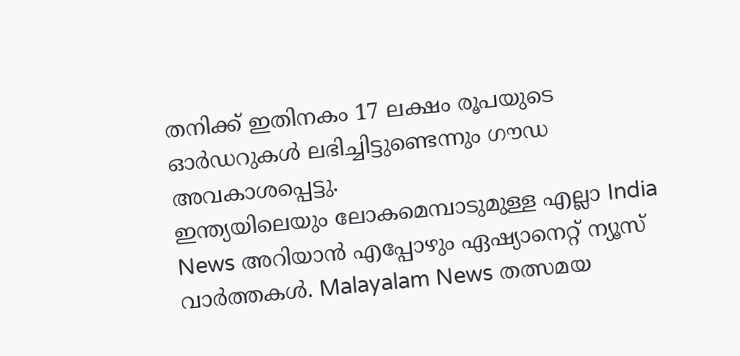തനിക്ക് ഇതിനകം 17 ലക്ഷം രൂപയുടെ ഓർഡറുകൾ ലഭിച്ചിട്ടുണ്ടെന്നും ഗൗഡ അവകാശപ്പെട്ടു.
ഇന്ത്യയിലെയും ലോകമെമ്പാടുമുള്ള എല്ലാ India News അറിയാൻ എപ്പോഴും ഏഷ്യാനെറ്റ് ന്യൂസ് വാർത്തകൾ. Malayalam News തത്സമയ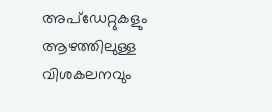അപ്ഡേറ്റുകളും ആഴത്തിലുള്ള വിശകലനവും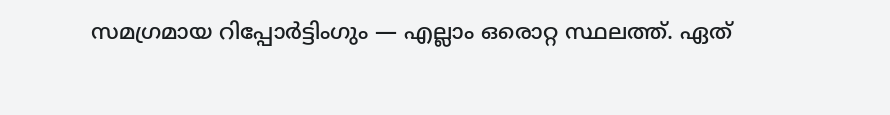സമഗ്രമായ റിപ്പോർട്ടിംഗും — എല്ലാം ഒരൊറ്റ സ്ഥലത്ത്. ഏത്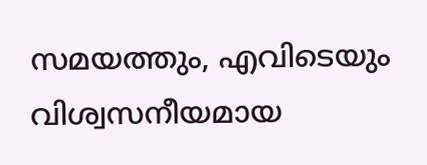സമയത്തും, എവിടെയും വിശ്വസനീയമായ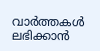വാർത്തകൾ ലഭിക്കാൻ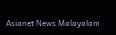Asianet News Malayalam